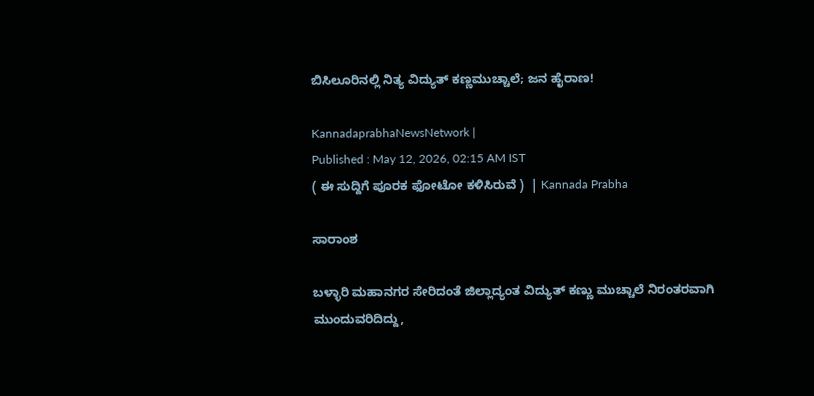ಬಿಸಿಲೂರಿನಲ್ಲಿ ನಿತ್ಯ ವಿದ್ಯುತ್ ಕಣ್ಣಮುಚ್ಚಾಲೆ; ಜನ ಹೈರಾಣ!

KannadaprabhaNewsNetwork |
Published : May 12, 2026, 02:15 AM IST
( ಈ ಸುದ್ದಿಗೆ ಪೂರಕ ಫೋಟೋ ಕಳಿಸಿರುವೆ )  | Kannada Prabha

ಸಾರಾಂಶ

ಬಳ್ಳಾರಿ ಮಹಾನಗರ ಸೇರಿದಂತೆ ಜಿಲ್ಲಾದ್ಯಂತ ವಿದ್ಯುತ್ ಕಣ್ಣು ಮುಚ್ಚಾಲೆ ನಿರಂತರವಾಗಿ ಮುಂದುವರಿದಿದ್ದು,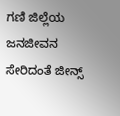ಗಣಿ ಜಿಲ್ಲೆಯ ಜನಜೀವನ ಸೇರಿದಂತೆ ಜೀನ್ಸ್‌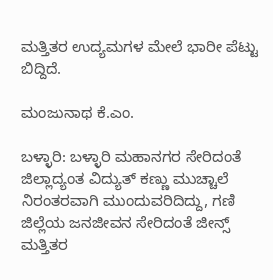ಮತ್ತಿತರ ಉದ್ಯಮಗಳ ಮೇಲೆ ಭಾರೀ ಪೆಟ್ಟು ಬಿದ್ದಿದೆ.

ಮಂಜುನಾಥ ಕೆ.ಎಂ.

ಬಳ್ಳಾರಿ: ಬಳ್ಳಾರಿ ಮಹಾನಗರ ಸೇರಿದಂತೆ ಜಿಲ್ಲಾದ್ಯಂತ ವಿದ್ಯುತ್ ಕಣ್ಣು ಮುಚ್ಚಾಲೆ ನಿರಂತರವಾಗಿ ಮುಂದುವರಿದಿದ್ದು, ಗಣಿ ಜಿಲ್ಲೆಯ ಜನಜೀವನ ಸೇರಿದಂತೆ ಜೀನ್ಸ್‌ ಮತ್ತಿತರ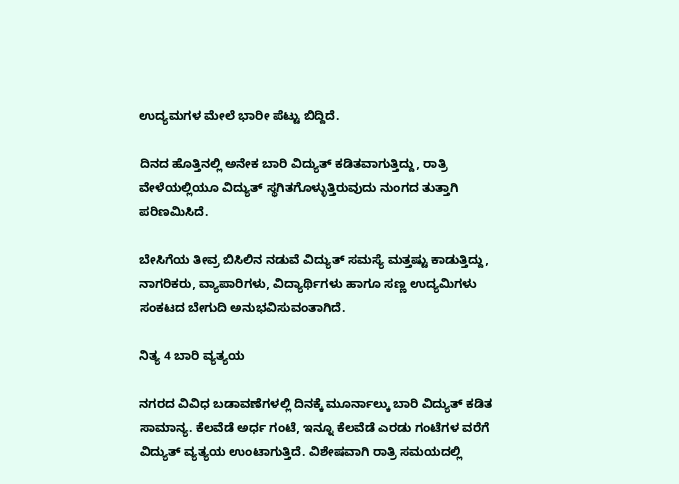ಉದ್ಯಮಗಳ ಮೇಲೆ ಭಾರೀ ಪೆಟ್ಟು ಬಿದ್ದಿದೆ.

ದಿನದ ಹೊತ್ತಿನಲ್ಲಿ ಅನೇಕ ಬಾರಿ ವಿದ್ಯುತ್ ಕಡಿತವಾಗುತ್ತಿದ್ದು, ರಾತ್ರಿ ವೇಳೆಯಲ್ಲಿಯೂ ವಿದ್ಯುತ್ ಸ್ಥಗಿತಗೊಳ್ಳುತ್ತಿರುವುದು ನುಂಗದ ತುತ್ತಾಗಿ ಪರಿಣಮಿಸಿದೆ.

ಬೇಸಿಗೆಯ ತೀವ್ರ ಬಿಸಿಲಿನ ನಡುವೆ ವಿದ್ಯುತ್ ಸಮಸ್ಯೆ ಮತ್ತಷ್ಟು ಕಾಡುತ್ತಿದ್ದು, ನಾಗರಿಕರು, ವ್ಯಾಪಾರಿಗಳು, ವಿದ್ಯಾರ್ಥಿಗಳು ಹಾಗೂ ಸಣ್ಣ ಉದ್ಯಮಿಗಳು ಸಂಕಟದ ಬೇಗುದಿ ಅನುಭವಿಸುವಂತಾಗಿದೆ.

ನಿತ್ಯ 4 ಬಾರಿ ವ್ಯತ್ಯಯ

ನಗರದ ವಿವಿಧ ಬಡಾವಣೆಗಳಲ್ಲಿ ದಿನಕ್ಕೆ ಮೂರ್ನಾಲ್ಕು ಬಾರಿ ವಿದ್ಯುತ್ ಕಡಿತ ಸಾಮಾನ್ಯ. ಕೆಲವೆಡೆ ಅರ್ಧ ಗಂಟೆ, ಇನ್ನೂ ಕೆಲವೆಡೆ ಎರಡು ಗಂಟೆಗಳ ವರೆಗೆ ವಿದ್ಯುತ್ ವ್ಯತ್ಯಯ ಉಂಟಾಗುತ್ತಿದೆ. ವಿಶೇಷವಾಗಿ ರಾತ್ರಿ ಸಮಯದಲ್ಲಿ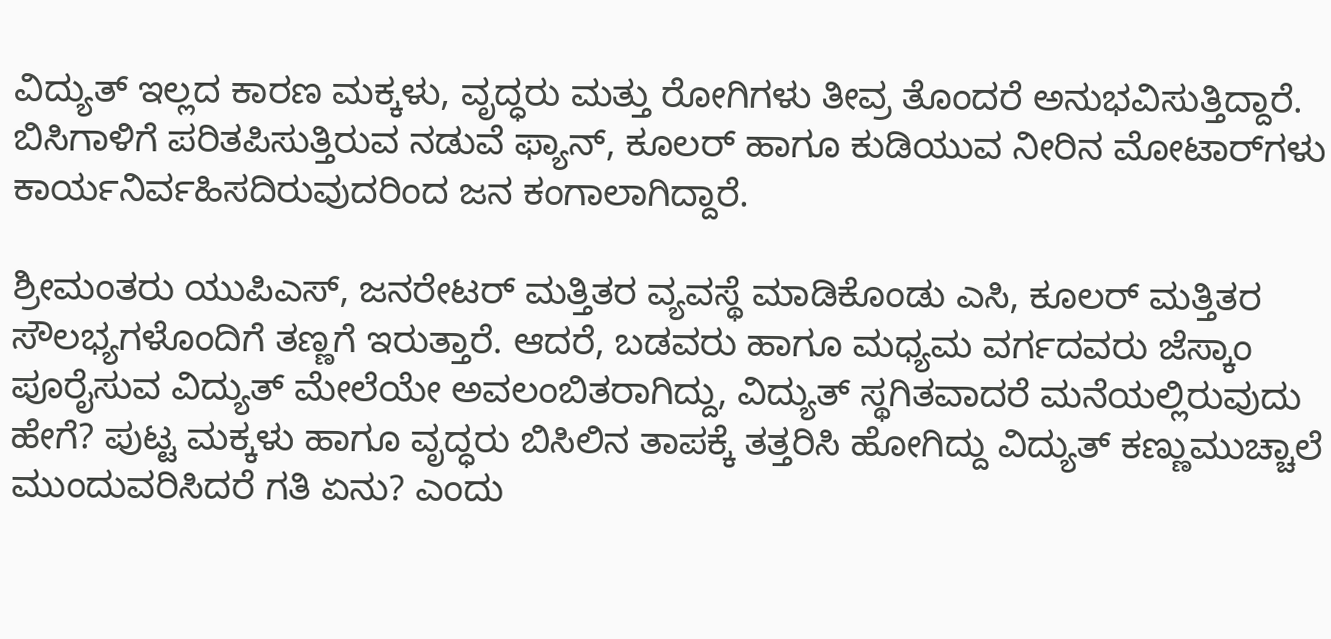ವಿದ್ಯುತ್ ಇಲ್ಲದ ಕಾರಣ ಮಕ್ಕಳು, ವೃದ್ಧರು ಮತ್ತು ರೋಗಿಗಳು ತೀವ್ರ ತೊಂದರೆ ಅನುಭವಿಸುತ್ತಿದ್ದಾರೆ. ಬಿಸಿಗಾಳಿಗೆ ಪರಿತಪಿಸುತ್ತಿರುವ ನಡುವೆ ಫ್ಯಾನ್, ಕೂಲರ್ ಹಾಗೂ ಕುಡಿಯುವ ನೀರಿನ ಮೋಟಾರ್‌ಗಳು ಕಾರ್ಯನಿರ್ವಹಿಸದಿರುವುದರಿಂದ ಜನ ಕಂಗಾಲಾಗಿದ್ದಾರೆ.

ಶ್ರೀಮಂತರು ಯುಪಿಎಸ್, ಜನರೇಟರ್ ಮತ್ತಿತರ ವ್ಯವಸ್ಥೆ ಮಾಡಿಕೊಂಡು ಎಸಿ, ಕೂಲರ್ ಮತ್ತಿತರ ಸೌಲಭ್ಯಗಳೊಂದಿಗೆ ತಣ್ಣಗೆ ಇರುತ್ತಾರೆ. ಆದರೆ, ಬಡವರು ಹಾಗೂ ಮಧ್ಯಮ ವರ್ಗದವರು ಜೆಸ್ಕಾಂ ಪೂರೈಸುವ ವಿದ್ಯುತ್ ಮೇಲೆಯೇ ಅವಲಂಬಿತರಾಗಿದ್ದು, ವಿದ್ಯುತ್ ಸ್ಥಗಿತವಾದರೆ ಮನೆಯಲ್ಲಿರುವುದು ಹೇಗೆ? ಪುಟ್ಟ ಮಕ್ಕಳು ಹಾಗೂ ವೃದ್ಧರು ಬಿಸಿಲಿನ ತಾಪಕ್ಕೆ ತತ್ತರಿಸಿ ಹೋಗಿದ್ದು ವಿದ್ಯುತ್ ಕಣ್ಣುಮುಚ್ಚಾಲೆ ಮುಂದುವರಿಸಿದರೆ ಗತಿ ಏನು? ಎಂದು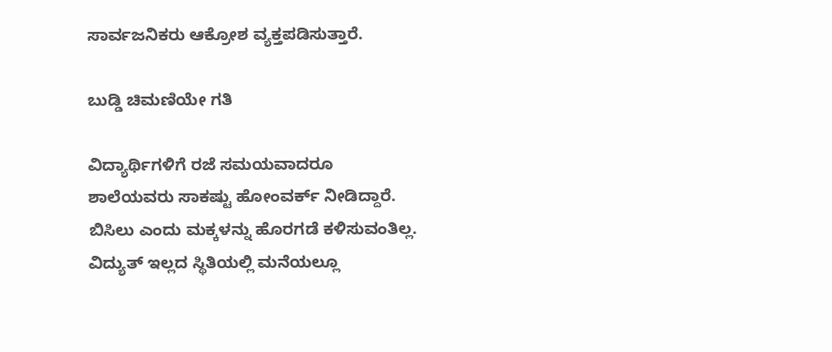ಸಾರ್ವಜನಿಕರು ಆಕ್ರೋಶ ವ್ಯಕ್ತಪಡಿಸುತ್ತಾರೆ.

ಬುಡ್ಡಿ ಚಿಮಣಿಯೇ ಗತಿ

ವಿದ್ಯಾರ್ಥಿಗಳಿಗೆ ರಜೆ ಸಮಯವಾದರೂ ಶಾಲೆಯವರು ಸಾಕಷ್ಟು ಹೋಂವರ್ಕ್ ನೀಡಿದ್ದಾರೆ. ಬಿಸಿಲು ಎಂದು ಮಕ್ಕಳನ್ನು ಹೊರಗಡೆ ಕಳಿಸುವಂತಿಲ್ಲ. ವಿದ್ಯುತ್ ಇಲ್ಲದ ಸ್ಥಿತಿಯಲ್ಲಿ ಮನೆಯಲ್ಲೂ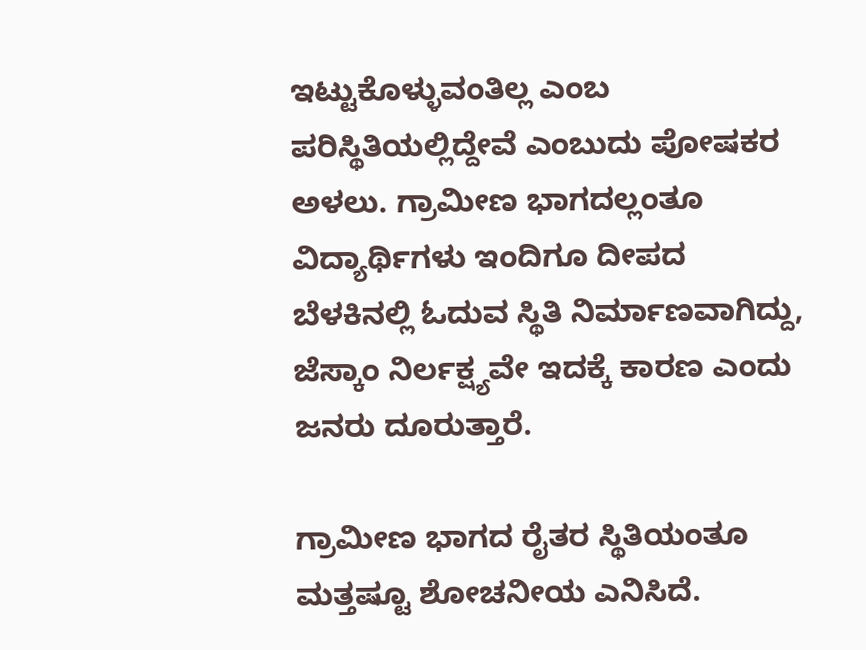ಇಟ್ಟುಕೊಳ್ಳುವಂತಿಲ್ಲ ಎಂಬ ಪರಿಸ್ಥಿತಿಯಲ್ಲಿದ್ದೇವೆ ಎಂಬುದು ಪೋಷಕರ ಅಳಲು. ಗ್ರಾಮೀಣ ಭಾಗದಲ್ಲಂತೂ ವಿದ್ಯಾರ್ಥಿಗಳು ಇಂದಿಗೂ ದೀಪದ ಬೆಳಕಿನಲ್ಲಿ ಓದುವ ಸ್ಥಿತಿ ನಿರ್ಮಾಣವಾಗಿದ್ದು, ಜೆಸ್ಕಾಂ ನಿರ್ಲಕ್ಷ್ಯವೇ ಇದಕ್ಕೆ ಕಾರಣ ಎಂದು ಜನರು ದೂರುತ್ತಾರೆ.

ಗ್ರಾಮೀಣ ಭಾಗದ ರೈತರ ಸ್ಥಿತಿಯಂತೂ ಮತ್ತಷ್ಟೂ ಶೋಚನೀಯ ಎನಿಸಿದೆ.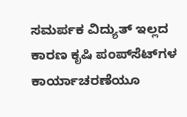ಸಮರ್ಪಕ ವಿದ್ಯುತ್ ಇಲ್ಲದ ಕಾರಣ ಕೃಷಿ ಪಂಪ್‌ಸೆಟ್‌ಗಳ ಕಾರ್ಯಾಚರಣೆಯೂ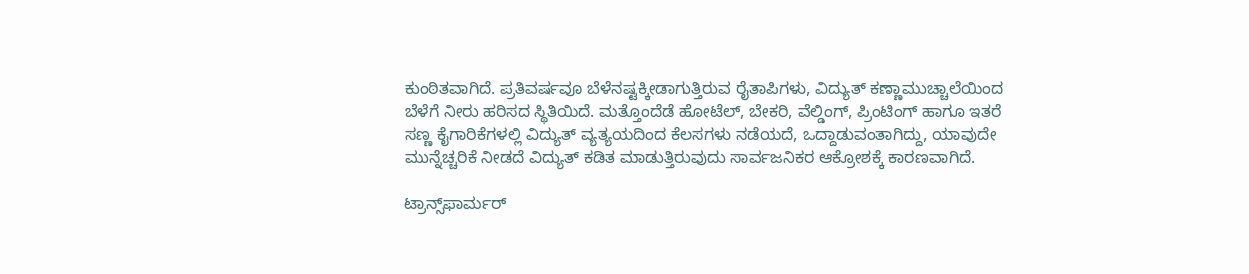ಕುಂಠಿತವಾಗಿದೆ. ಪ್ರತಿವರ್ಷವೂ ಬೆಳೆನಷ್ಟಕ್ಕೀಡಾಗುತ್ತಿರುವ ರೈತಾಪಿಗಳು, ವಿದ್ಯುತ್ ಕಣ್ಣಾಮುಚ್ಚಾಲೆಯಿಂದ ಬೆಳೆಗೆ ನೀರು ಹರಿಸದ ಸ್ಥಿತಿಯಿದೆ. ಮತ್ತೊಂದೆಡೆ ಹೋಟೆಲ್, ಬೇಕರಿ, ವೆಲ್ಡಿಂಗ್, ಪ್ರಿಂಟಿಂಗ್ ಹಾಗೂ ಇತರೆ ಸಣ್ಣ ಕೈಗಾರಿಕೆಗಳಲ್ಲಿ ವಿದ್ಯುತ್ ವ್ಯತ್ಯಯದಿಂದ ಕೆಲಸಗಳು ನಡೆಯದೆ, ಒದ್ದಾಡುವಂತಾಗಿದ್ದು, ಯಾವುದೇ ಮುನ್ನೆಚ್ಚರಿಕೆ ನೀಡದೆ ವಿದ್ಯುತ್ ಕಡಿತ ಮಾಡುತ್ತಿರುವುದು ಸಾರ್ವಜನಿಕರ ಆಕ್ರೋಶಕ್ಕೆ ಕಾರಣವಾಗಿದೆ.

ಟ್ರಾನ್ಸ್‌ಫಾರ್ಮರ್‌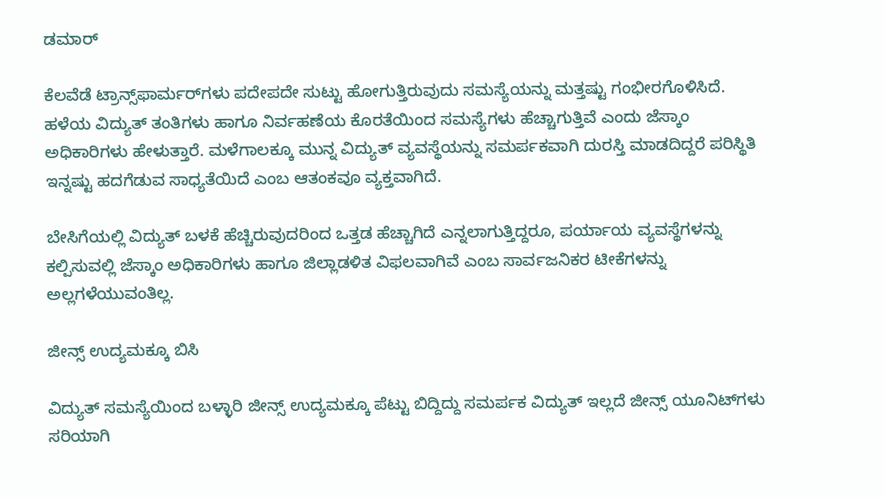ಡಮಾರ್‌

ಕೆಲವೆಡೆ ಟ್ರಾನ್ಸ್‌ಫಾರ್ಮರ್‌ಗಳು ಪದೇಪದೇ ಸುಟ್ಟು ಹೋಗುತ್ತಿರುವುದು ಸಮಸ್ಯೆಯನ್ನು ಮತ್ತಷ್ಟು ಗಂಭೀರಗೊಳಿಸಿದೆ. ಹಳೆಯ ವಿದ್ಯುತ್ ತಂತಿಗಳು ಹಾಗೂ ನಿರ್ವಹಣೆಯ ಕೊರತೆಯಿಂದ ಸಮಸ್ಯೆಗಳು ಹೆಚ್ಚಾಗುತ್ತಿವೆ ಎಂದು ಜೆಸ್ಕಾಂ ಅಧಿಕಾರಿಗಳು ಹೇಳುತ್ತಾರೆ. ಮಳೆಗಾಲಕ್ಕೂ ಮುನ್ನ ವಿದ್ಯುತ್ ವ್ಯವಸ್ಥೆಯನ್ನು ಸಮರ್ಪಕವಾಗಿ ದುರಸ್ತಿ ಮಾಡದಿದ್ದರೆ ಪರಿಸ್ಥಿತಿ ಇನ್ನಷ್ಟು ಹದಗೆಡುವ ಸಾಧ್ಯತೆಯಿದೆ ಎಂಬ ಆತಂಕವೂ ವ್ಯಕ್ತವಾಗಿದೆ.

ಬೇಸಿಗೆಯಲ್ಲಿ ವಿದ್ಯುತ್ ಬಳಕೆ ಹೆಚ್ಚಿರುವುದರಿಂದ ಒತ್ತಡ ಹೆಚ್ಚಾಗಿದೆ ಎನ್ನಲಾಗುತ್ತಿದ್ದರೂ, ಪರ್ಯಾಯ ವ್ಯವಸ್ಥೆಗಳನ್ನು ಕಲ್ಪಿಸುವಲ್ಲಿ ಜೆಸ್ಕಾಂ ಅಧಿಕಾರಿಗಳು ಹಾಗೂ ಜಿಲ್ಲಾಡಳಿತ ವಿಫಲವಾಗಿವೆ ಎಂಬ ಸಾರ್ವಜನಿಕರ ಟೀಕೆಗಳನ್ನು ಅಲ್ಲಗಳೆಯುವಂತಿಲ್ಲ.

ಜೀನ್ಸ್‌ ಉದ್ಯಮಕ್ಕೂ ಬಿಸಿ

ವಿದ್ಯುತ್ ಸಮಸ್ಯೆಯಿಂದ ಬಳ್ಳಾರಿ ಜೀನ್ಸ್‌ ಉದ್ಯಮಕ್ಕೂ ಪೆಟ್ಟು ಬಿದ್ದಿದ್ದು ಸಮರ್ಪಕ ವಿದ್ಯುತ್ ಇಲ್ಲದೆ ಜೀನ್ಸ್ ಯೂನಿಟ್‌ಗಳು ಸರಿಯಾಗಿ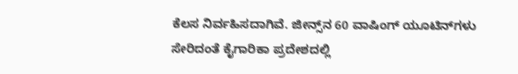ಕೆಲಸ ನಿರ್ವಹಿಸದಾಗಿವೆ. ಜೀನ್ಸ್‌ನ 60 ವಾಷಿಂಗ್ ಯೂಟಿನ್‌ಗಳು ಸೇರಿದಂತೆ ಕೈಗಾರಿಕಾ ಪ್ರದೇಶದಲ್ಲಿ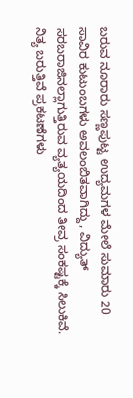ಬರುವ ನೂರಾರು ಸಣ್ಣಪುಟ್ಟ ಉದ್ಯಮಗಳ ಮೇಲೆ ಸುಮಾರು 20 ಸಾವಿರ ಕುಟುಂಬಗಳು ಅವಲಂಬಿತವಾಗಿದ್ದು, ವಿದ್ಯುತ್ ಸರಬರಾಜಿನಲ್ಲಾಗುತ್ತಿರುವ ವ್ಯತ್ಯಯದಿಂದ ತೀವ್ರ ಸಂಕಷ್ಟಕ್ಕೆ ಸಿಲುಕಿವೆ. ನಿತ್ಯ ಬರುತ್ತಿವೆ ಪ್ರಕಟಣೆಗಳು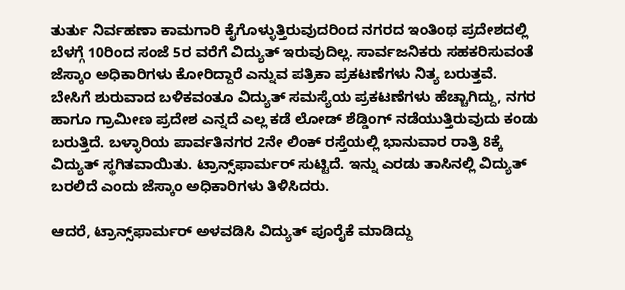ತುರ್ತು ನಿರ್ವಹಣಾ ಕಾಮಗಾರಿ ಕೈಗೊಳ್ಳುತ್ತಿರುವುದರಿಂದ ನಗರದ ಇಂತಿಂಥ ಪ್ರದೇಶದಲ್ಲಿ ಬೆಳಗ್ಗೆ 10ರಿಂದ ಸಂಜೆ 5ರ ವರೆಗೆ ವಿದ್ಯುತ್ ಇರುವುದಿಲ್ಲ. ಸಾರ್ವಜನಿಕರು ಸಹಕರಿಸುವಂತೆ ಜೆಸ್ಕಾಂ ಅಧಿಕಾರಿಗಳು ಕೋರಿದ್ದಾರೆ ಎನ್ನುವ ಪತ್ರಿಕಾ ಪ್ರಕಟಣೆಗಳು ನಿತ್ಯ ಬರುತ್ತವೆ. ಬೇಸಿಗೆ ಶುರುವಾದ ಬಳಿಕವಂತೂ ವಿದ್ಯುತ್ ಸಮಸ್ಯೆಯ ಪ್ರಕಟಣೆಗಳು ಹೆಚ್ಚಾಗಿದ್ದು, ನಗರ ಹಾಗೂ ಗ್ರಾಮೀಣ ಪ್ರದೇಶ ಎನ್ನದೆ ಎಲ್ಲ ಕಡೆ ಲೋಡ್‌ ಶೆಡ್ಡಿಂಗ್ ನಡೆಯುತ್ತಿರುವುದು ಕಂಡು ಬರುತ್ತಿದೆ. ಬಳ್ಳಾರಿಯ ಪಾರ್ವತಿನಗರ 2ನೇ ಲಿಂಕ್ ರಸ್ತೆಯಲ್ಲಿ ಭಾನುವಾರ ರಾತ್ರಿ 8ಕ್ಕೆ ವಿದ್ಯುತ್ ಸ್ಥಗಿತವಾಯಿತು. ಟ್ರಾನ್ಸ್‌ಫಾರ್ಮರ್ ಸುಟ್ಟಿದೆ. ಇನ್ನು ಎರಡು ತಾಸಿನಲ್ಲಿ ವಿದ್ಯುತ್ ಬರಲಿದೆ ಎಂದು ಜೆಸ್ಕಾಂ ಅಧಿಕಾರಿಗಳು ತಿಳಿಸಿದರು.

ಆದರೆ, ಟ್ರಾನ್ಸ್‌ಫಾರ್ಮರ್ ಅಳವಡಿಸಿ ವಿದ್ಯುತ್ ಪೂರೈಕೆ ಮಾಡಿದ್ದು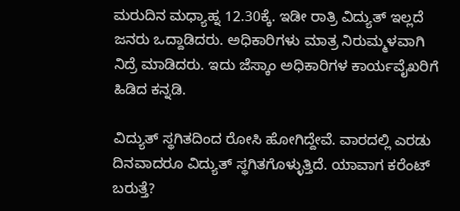ಮರುದಿನ ಮಧ್ಯಾಹ್ನ 12.30ಕ್ಕೆ. ಇಡೀ ರಾತ್ರಿ ವಿದ್ಯುತ್ ಇಲ್ಲದೆ ಜನರು ಒದ್ದಾಡಿದರು. ಅಧಿಕಾರಿಗಳು ಮಾತ್ರ ನಿರುಮ್ಮಳವಾಗಿ ನಿದ್ರೆ ಮಾಡಿದರು. ಇದು ಜೆಸ್ಕಾಂ ಅಧಿಕಾರಿಗಳ ಕಾರ್ಯವೈಖರಿಗೆ ಹಿಡಿದ ಕನ್ನಡಿ.

ವಿದ್ಯುತ್ ಸ್ಥಗಿತದಿಂದ ರೋಸಿ ಹೋಗಿದ್ದೇವೆ. ವಾರದಲ್ಲಿ ಎರಡು ದಿನವಾದರೂ ವಿದ್ಯುತ್ ಸ್ಥಗಿತಗೊಳ್ಳುತ್ತಿದೆ. ಯಾವಾಗ ಕರೆಂಟ್ ಬರುತ್ತೆ?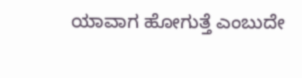ಯಾವಾಗ ಹೋಗುತ್ತೆ ಎಂಬುದೇ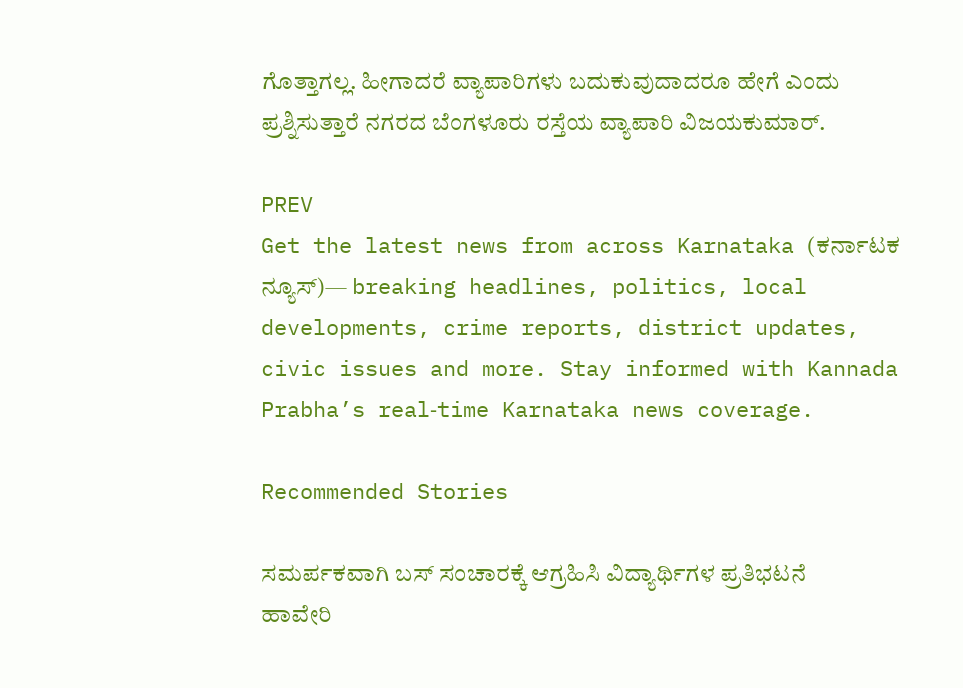ಗೊತ್ತಾಗಲ್ಲ. ಹೀಗಾದರೆ ವ್ಯಾಪಾರಿಗಳು ಬದುಕುವುದಾದರೂ ಹೇಗೆ ಎಂದು ಪ್ರಶ್ನಿಸುತ್ತಾರೆ ನಗರದ ಬೆಂಗಳೂರು ರಸ್ತೆಯ ವ್ಯಾಪಾರಿ ವಿಜಯಕುಮಾರ್.

PREV
Get the latest news from across Karnataka (ಕರ್ನಾಟಕ ನ್ಯೂಸ್)— breaking headlines, politics, local developments, crime reports, district updates, civic issues and more. Stay informed with Kannada Prabha’s real‑time Karnataka news coverage.

Recommended Stories

ಸಮರ್ಪಕವಾಗಿ ಬಸ್ ಸಂಚಾರಕ್ಕೆ ಆಗ್ರಹಿಸಿ ವಿದ್ಯಾರ್ಥಿಗಳ ಪ್ರತಿಭಟನೆ
ಹಾವೇರಿ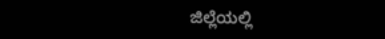ಜಿಲ್ಲೆಯಲ್ಲಿ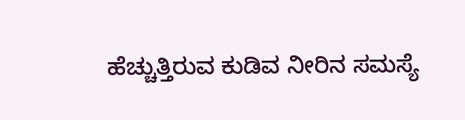ಹೆಚ್ಚುತ್ತಿರುವ ಕುಡಿವ ನೀರಿನ ಸಮಸ್ಯೆ